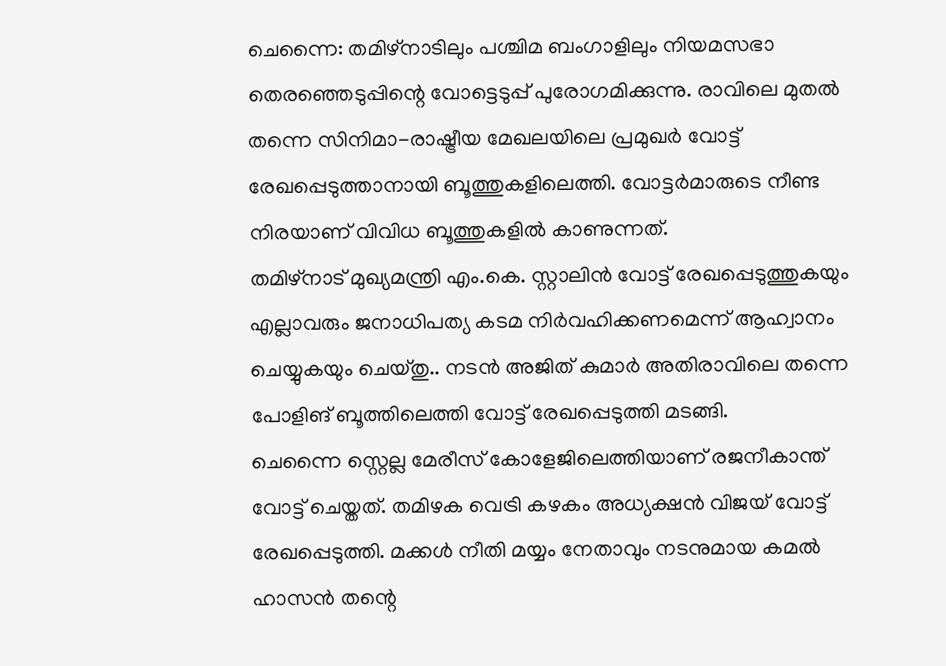ചെന്നൈ: തമിഴ്നാടിലും പശ്ചിമ ബംഗാളിലും നിയമസഭാ തെരഞ്ഞെടുപ്പിന്റെ വോട്ടെടുപ്പ് പുരോഗമിക്കുന്നു. രാവിലെ മുതൽ തന്നെ സിനിമാ-രാഷ്ട്രീയ മേഖലയിലെ പ്രമുഖർ വോട്ട് രേഖപ്പെടുത്താനായി ബൂത്തുകളിലെത്തി. വോട്ടർമാരുടെ നീണ്ട നിരയാണ് വിവിധ ബൂത്തുകളിൽ കാണുന്നത്.
തമിഴ്നാട് മുഖ്യമന്ത്രി എം.കെ. സ്റ്റാലിൻ വോട്ട് രേഖപ്പെടുത്തുകയും എല്ലാവരും ജനാധിപത്യ കടമ നിർവഹിക്കണമെന്ന് ആഹ്വാനം ചെയ്യുകയും ചെയ്തു.. നടൻ അജിത് കുമാർ അതിരാവിലെ തന്നെ പോളിങ് ബൂത്തിലെത്തി വോട്ട് രേഖപ്പെടുത്തി മടങ്ങി.
ചെന്നൈ സ്റ്റെല്ല മേരീസ് കോളേജിലെത്തിയാണ് രജനീകാന്ത് വോട്ട് ചെയ്തത്. തമിഴക വെട്രി കഴകം അധ്യക്ഷൻ വിജയ് വോട്ട് രേഖപ്പെടുത്തി. മക്കൾ നീതി മയ്യം നേതാവും നടനുമായ കമൽ ഹാസൻ തന്റെ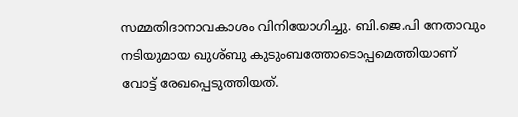സമ്മതിദാനാവകാശം വിനിയോഗിച്ചു. ബി.ജെ.പി നേതാവും നടിയുമായ ഖുശ്ബു കുടുംബത്തോടൊപ്പമെത്തിയാണ് വോട്ട് രേഖപ്പെടുത്തിയത്.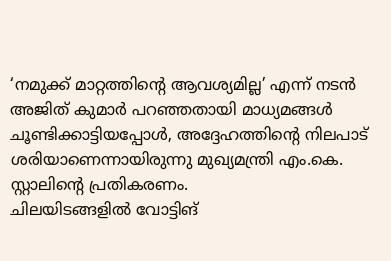‘നമുക്ക് മാറ്റത്തിന്റെ ആവശ്യമില്ല’ എന്ന് നടൻ അജിത് കുമാർ പറഞ്ഞതായി മാധ്യമങ്ങൾ ചൂണ്ടിക്കാട്ടിയപ്പോൾ, അദ്ദേഹത്തിന്റെ നിലപാട് ശരിയാണെന്നായിരുന്നു മുഖ്യമന്ത്രി എം.കെ. സ്റ്റാലിന്റെ പ്രതികരണം.
ചിലയിടങ്ങളിൽ വോട്ടിങ്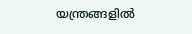യന്ത്രങ്ങളിൽ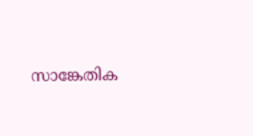സാങ്കേതിക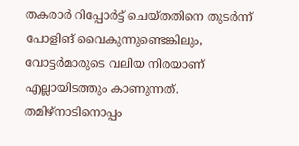തകരാർ റിപ്പോർട്ട് ചെയ്തതിനെ തുടർന്ന് പോളിങ് വൈകുന്നുണ്ടെങ്കിലും, വോട്ടർമാരുടെ വലിയ നിരയാണ് എല്ലായിടത്തും കാണുന്നത്. തമിഴ്നാടിനൊപ്പം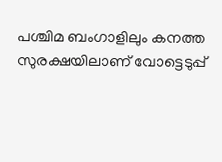പശ്ചിമ ബംഗാളിലും കനത്ത സുരക്ഷയിലാണ് വോട്ടെടുപ്പ്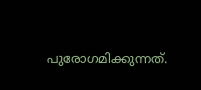പുരോഗമിക്കുന്നത്.